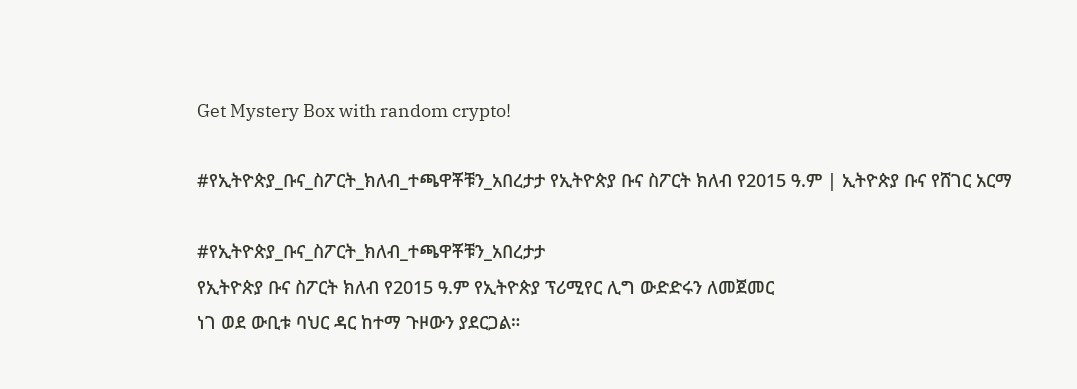Get Mystery Box with random crypto!

#የኢትዮጵያ_ቡና_ስፖርት_ክለብ_ተጫዋቾቹን_አበረታታ የኢትዮጵያ ቡና ስፖርት ክለብ የ2015 ዓ.ም | ኢትዮጵያ ቡና የሸገር አርማ

#የኢትዮጵያ_ቡና_ስፖርት_ክለብ_ተጫዋቾቹን_አበረታታ
የኢትዮጵያ ቡና ስፖርት ክለብ የ2015 ዓ.ም የኢትዮጵያ ፕሪሚየር ሊግ ውድድሩን ለመጀመር
ነገ ወደ ውቢቱ ባህር ዳር ከተማ ጉዞውን ያደርጋል።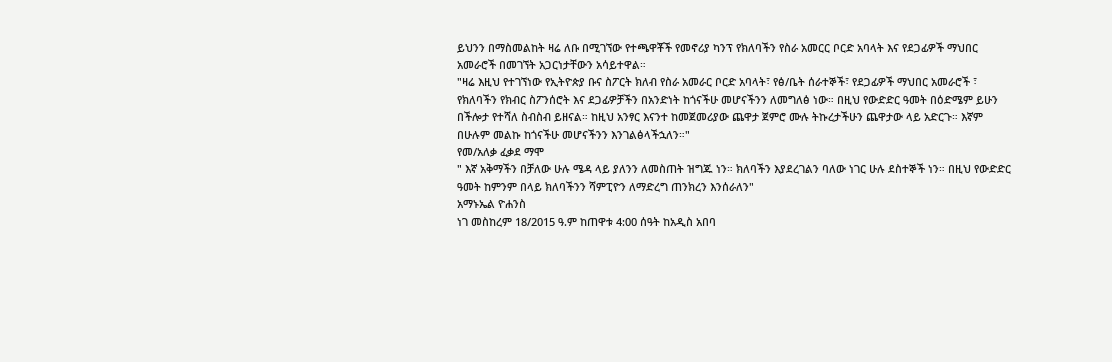ይህንን በማስመልከት ዛሬ ለቡ በሚገኘው የተጫዋቾች የመኖሪያ ካንፕ የክለባችን የስራ አመርር ቦርድ አባላት እና የደጋፊዎች ማህበር አመራሮች በመገኘት አጋርነታቸውን አሳይተዋል።
"ዛሬ እዚህ የተገኘነው የኢትዮጵያ ቡና ስፖርት ክለብ የስራ አመራር ቦርድ አባላት፣ የፅ/ቤት ሰራተኞች፣ የደጋፊዎች ማህበር አመራሮች ፣ የክለባችን የክብር ስፖንሰሮት እና ደጋፊዎቻችን በአንድነት ከጎናችሁ መሆናችንን ለመግለፅ ነው። በዚህ የውድድር ዓመት በዕድሜም ይሁን በችሎታ የተሻለ ስብስብ ይዘናል። ከዚህ አንፃር እናንተ ከመጀመሪያው ጨዋታ ጀምሮ ሙሉ ትኩረታችሁን ጨዋታው ላይ አድርጉ። እኛም በሁሉም መልኩ ከጎናችሁ መሆናችንን እንገልፅላችኋለን።"
የመ/አለቃ ፈቃደ ማሞ
" እኛ አቅማችን በቻለው ሁሉ ሜዳ ላይ ያለንን ለመስጠት ዝግጁ ነን። ክለባችን እያደረገልን ባለው ነገር ሁሉ ደስተኞች ነን። በዚህ የውድድር ዓመት ከምንም በላይ ክለባችንን ሻምፒዮን ለማድረግ ጠንክረን እንሰራለን"
አማኑኤል ዮሐንስ
ነገ መስከረም 18/2015 ዓ.ም ከጠዋቱ 4:00 ሰዓት ከአዲስ አበባ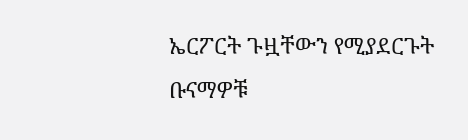ኤርፖርት ጉዟቸውን የሚያደርጉት ቡናማዎቹ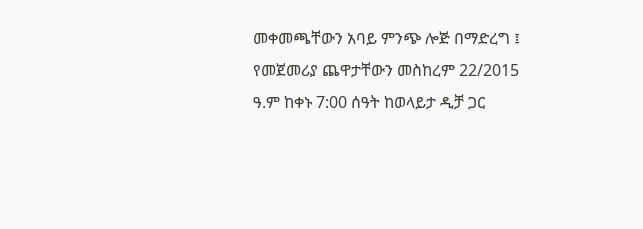መቀመጫቸውን አባይ ምንጭ ሎጅ በማድረግ ፤ የመጀመሪያ ጨዋታቸውን መስከረም 22/2015 ዓ.ም ከቀኑ 7:00 ሰዓት ከወላይታ ዲቻ ጋር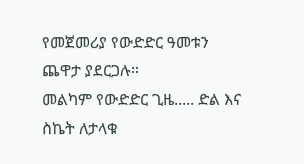የመጀመሪያ የውድድር ዓመቱን ጨዋታ ያደርጋሉ።
መልካም የውድድር ጊዜ..... ድል እና ስኬት ለታላቁ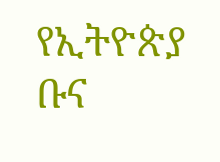የኢትዮጵያ ቡና